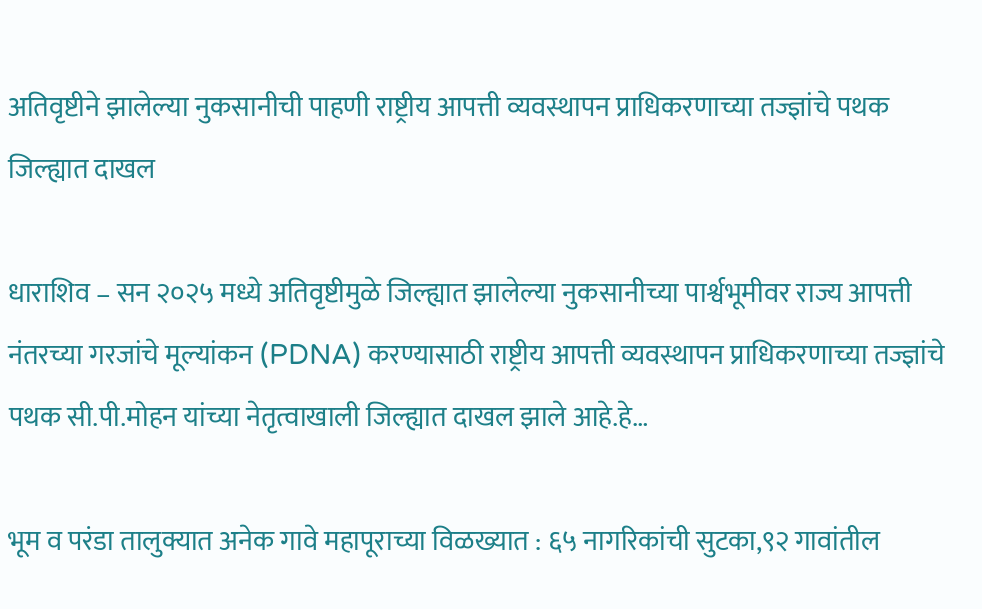अतिवृष्टीने झालेल्या नुकसानीची पाहणी राष्ट्रीय आपत्ती व्यवस्थापन प्राधिकरणाच्या तज्ज्ञांचे पथक जिल्ह्यात दाखल

धाराशिव – सन २०२५ मध्ये अतिवृष्टीमुळे जिल्ह्यात झालेल्या नुकसानीच्या पार्श्वभूमीवर राज्य आपत्ती नंतरच्या गरजांचे मूल्यांकन (PDNA) करण्यासाठी राष्ट्रीय आपत्ती व्यवस्थापन प्राधिकरणाच्या तज्ज्ञांचे पथक सी.पी.मोहन यांच्या नेतृत्वाखाली जिल्ह्यात दाखल झाले आहे.हे…

भूम व परंडा तालुक्यात अनेक गावे महापूराच्या विळख्यात : ६५ नागरिकांची सुटका,९२ गावांतील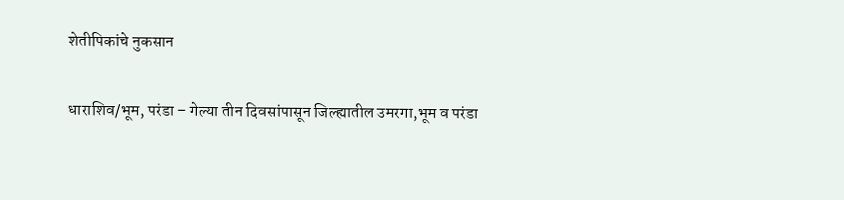शेतीपिकांचे नुकसान

धाराशिव/भूम, परंडा – गेल्या तीन दिवसांपासून जिल्ह्यातील उमरगा,भूम व परंडा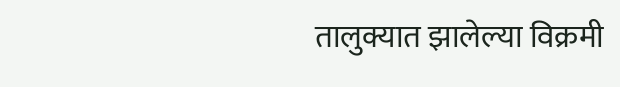तालुक्यात झालेल्या विक्रमी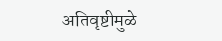अतिवृष्टीमुळे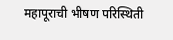महापूराची भीषण परिस्थिती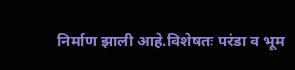निर्माण झाली आहे.विशेषतः परंडा व भूम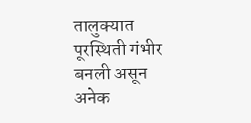तालुक्यात पूरस्थिती गंभीर बनली असून अनेक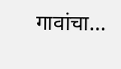गावांचा…